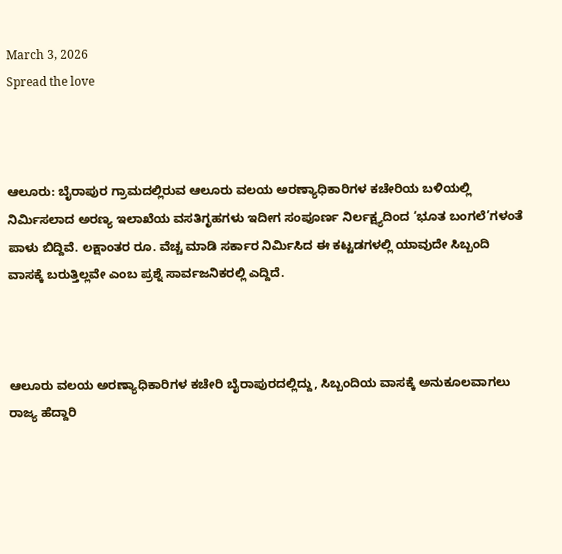March 3, 2026
Spread the love



ಆಲೂರು: ಬೈರಾಪುರ ಗ್ರಾಮದಲ್ಲಿರುವ ಆಲೂರು ವಲಯ ಅರಣ್ಯಾಧಿಕಾರಿಗಳ ಕಚೇರಿಯ ಬಳಿಯಲ್ಲಿ ನಿರ್ಮಿಸಲಾದ ಅರಣ್ಯ ಇಲಾಖೆಯ ವಸತಿಗೃಹಗಳು ಇದೀಗ ಸಂಪೂರ್ಣ ನಿರ್ಲಕ್ಷ್ಯದಿಂದ ‘ಭೂತ ಬಂಗಲೆ’ಗಳಂತೆ ಪಾಳು ಬಿದ್ದಿವೆ. ಲಕ್ಷಾಂತರ ರೂ. ವೆಚ್ಚ ಮಾಡಿ ಸರ್ಕಾರ ನಿರ್ಮಿಸಿದ ಈ ಕಟ್ಟಡಗಳಲ್ಲಿ ಯಾವುದೇ ಸಿಬ್ಬಂದಿ ವಾಸಕ್ಕೆ ಬರುತ್ತಿಲ್ಲವೇ ಎಂಬ ಪ್ರಶ್ನೆ ಸಾರ್ವಜನಿಕರಲ್ಲಿ ಎದ್ದಿದೆ.



ಆಲೂರು ವಲಯ ಅರಣ್ಯಾಧಿಕಾರಿಗಳ ಕಚೇರಿ ಬೈರಾಪುರದಲ್ಲಿದ್ದು, ಸಿಬ್ಬಂದಿಯ ವಾಸಕ್ಕೆ ಅನುಕೂಲವಾಗಲು ರಾಜ್ಯ ಹೆದ್ದಾರಿ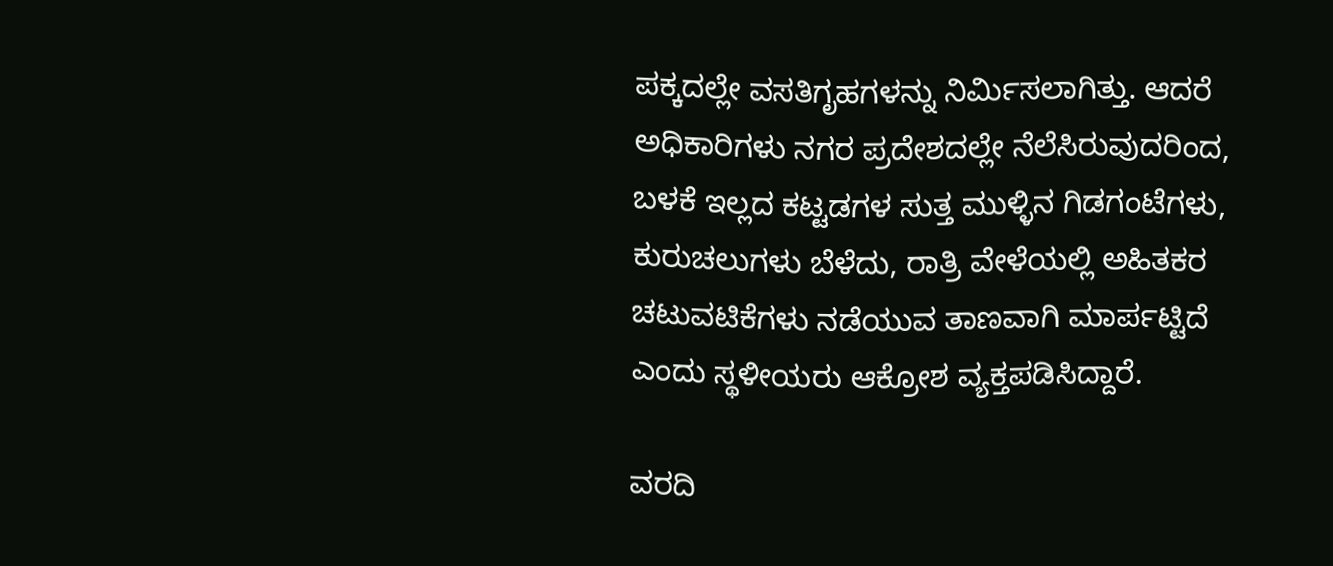ಪಕ್ಕದಲ್ಲೇ ವಸತಿಗೃಹಗಳನ್ನು ನಿರ್ಮಿಸಲಾಗಿತ್ತು. ಆದರೆ ಅಧಿಕಾರಿಗಳು ನಗರ ಪ್ರದೇಶದಲ್ಲೇ ನೆಲೆಸಿರುವುದರಿಂದ, ಬಳಕೆ ಇಲ್ಲದ ಕಟ್ಟಡಗಳ ಸುತ್ತ ಮುಳ್ಳಿನ ಗಿಡಗಂಟೆಗಳು, ಕುರುಚಲುಗಳು ಬೆಳೆದು, ರಾತ್ರಿ ವೇಳೆಯಲ್ಲಿ ಅಹಿತಕರ ಚಟುವಟಿಕೆಗಳು ನಡೆಯುವ ತಾಣವಾಗಿ ಮಾರ್ಪಟ್ಟಿದೆ ಎಂದು ಸ್ಥಳೀಯರು ಆಕ್ರೋಶ ವ್ಯಕ್ತಪಡಿಸಿದ್ದಾರೆ.

ವರದಿ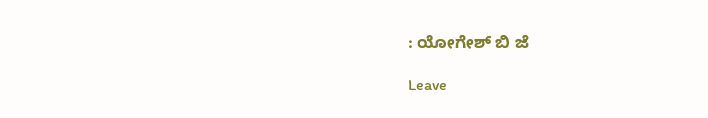: ಯೋಗೇಶ್ ಬಿ ಜೆ

Leave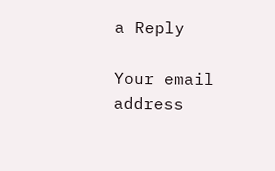a Reply

Your email address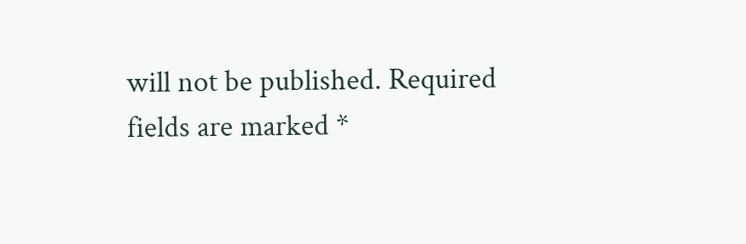will not be published. Required fields are marked *